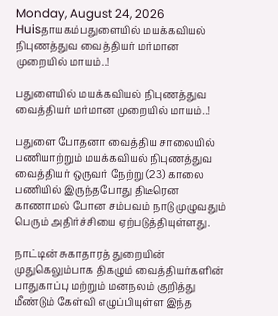Monday, August 24, 2026
Huisதாயகம்பதுளையில் மயக்கவியல் நிபுணத்துவ வைத்தியர் மர்மான முறையில் மாயம்..!

பதுளையில் மயக்கவியல் நிபுணத்துவ வைத்தியர் மர்மான முறையில் மாயம்..!

பதுளை போதனா வைத்திய சாலையில் பணியாற்றும் மயக்கவியல் நிபுணத்துவ வைத்தியர் ஒருவர் நேற்று (23) காலை பணியில் இருந்தபோது திடீரென காணாமல் போன சம்பவம் நாடு முழுவதும் பெரும் அதிர்ச்சியை ஏற்படுத்தியுள்ளது.

நாட்டின் சுகாதாரத் துறையின் முதுகெலும்பாக திகழும் வைத்தியர்களின் பாதுகாப்பு மற்றும் மனநலம் குறித்து மீண்டும் கேள்வி எழுப்பியுள்ள இந்த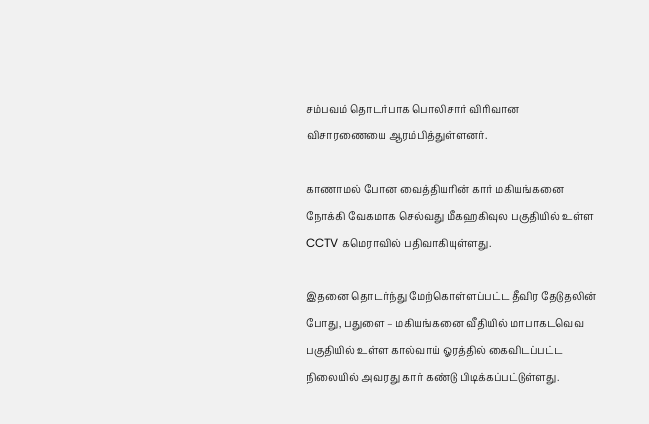சம்பவம் தொடர்பாக பொலிசார் விரிவான விசாரணையை ஆரம்பித்துள்ளனர்.

காணாமல் போன வைத்தியரின் கார் மகியங்கனை நோக்கி வேகமாக செல்வது மீகஹகிவுல பகுதியில் உள்ள CCTV கமெராவில் பதிவாகியுள்ளது.

இதனை தொடர்ந்து மேற்கொள்ளப்பட்ட தீவிர தேடுதலின் போது, பதுளை – மகியங்கனை வீதியில் மாபாகடவெவ பகுதியில் உள்ள கால்வாய் ஓரத்தில் கைவிடப்பட்ட நிலையில் அவரது கார் கண்டு பிடிக்கப்பட்டுள்ளது.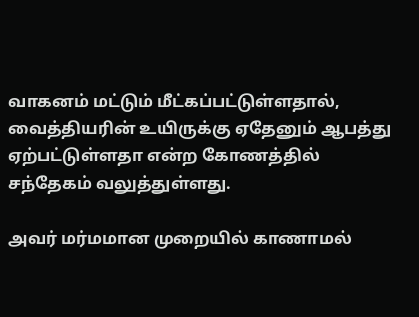வாகனம் மட்டும் மீட்கப்பட்டுள்ளதால், வைத்தியரின் உயிருக்கு ஏதேனும் ஆபத்து ஏற்பட்டுள்ளதா என்ற கோணத்தில் சந்தேகம் வலுத்துள்ளது.

அவர் மர்மமான முறையில் காணாமல்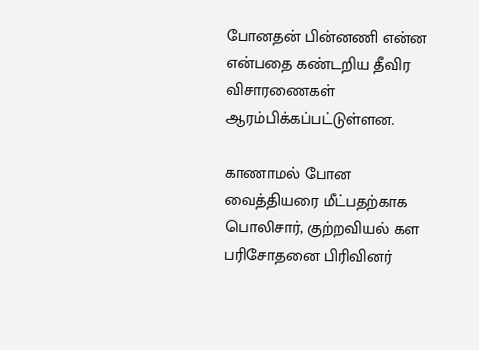போனதன் பின்னணி என்ன என்பதை கண்டறிய தீவிர விசாரணைகள் ஆரம்பிக்கப்பட்டுள்ளன.

காணாமல் போன வைத்தியரை மீட்பதற்காக பொலிசார், குற்றவியல் கள பரிசோதனை பிரிவினர்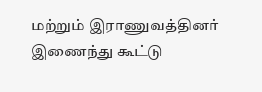மற்றும் இராணுவத்தினர் இணைந்து கூட்டு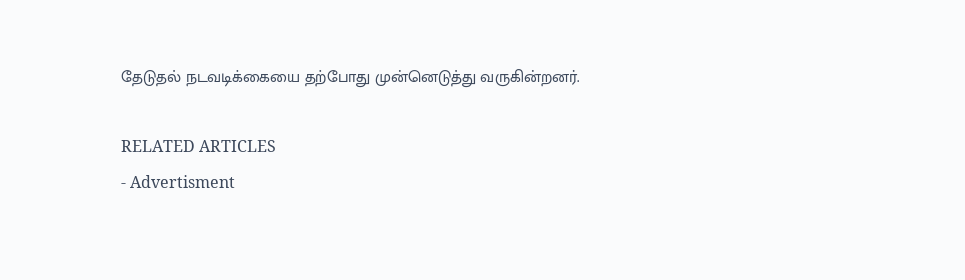தேடுதல் நடவடிக்கையை தற்போது முன்னெடுத்து வருகின்றனர்.

RELATED ARTICLES
- Advertisment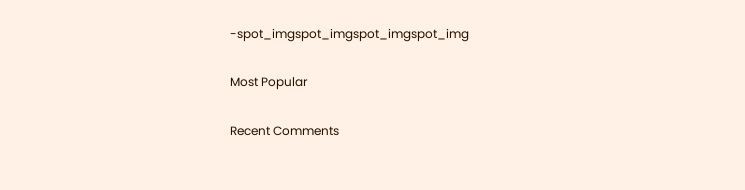-spot_imgspot_imgspot_imgspot_img

Most Popular

Recent Comments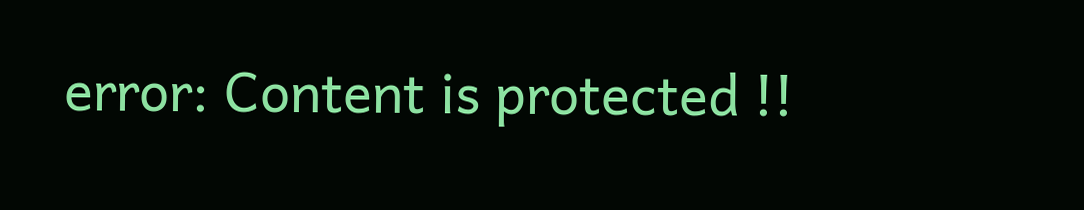error: Content is protected !!